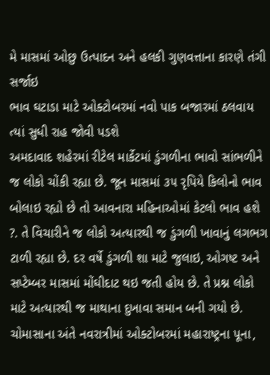મે માસમાં ઓછુ ઉત્પાદન અને હલકી ગુણવત્તાના કારણે તંગી સર્જાઇ
ભાવ ઘટાડા માટે ઓક્ટોબરમાં નવો પાક બજારમાં ઠલવાય ત્યાં સુધી રાહ જોવી પડશે
અમદાવાદ શહેરમાં રીટેલ માર્કેટમાં ડુંગળીના ભાવો સાંભળીને જ લોકો ચોંકી રહ્યા છે. જૂન માસમાં ૩૫ રૃપિયે કિલોનો ભાવ બોલાઇ રહ્યો છે તો આવનારા મહિનાઓમાં કેટલો ભાવ હશે ?. તે વિચારીને જ લોકો અત્યારથી જ ડુંગળી ખાવાનું લગભગ ટાળી રહ્યા છે. દર વર્ષે ડુંગળી શા માટે જુલાઇ, ઓગષ્ટ અને સપ્ટેમ્બર માસમાં મોંઘીદાટ થઇ જતી હોય છે. તે પ્રશ્ન લોકો માટે અત્યારથી જ માથાના દુખાવા સમાન બની ગયો છે.
ચોમાસાના અંતે નવરાત્રીમાં ઓક્ટોબરમાં મહારાષ્ટ્રના પૂના,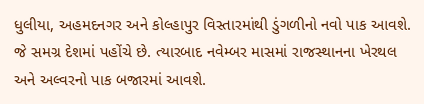ધુલીયા, અહમદનગર અને કોલ્હાપુર વિસ્તારમાંથી ડુંગળીનો નવો પાક આવશે. જે સમગ્ર દેશમાં પહોંચે છે. ત્યારબાદ નવેમ્બર માસમાં રાજસ્થાનના ખેરથલ અને અલ્વરનો પાક બજારમાં આવશે.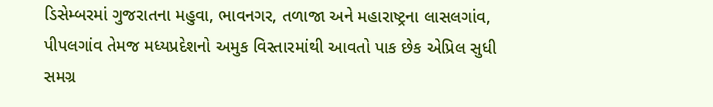ડિસેમ્બરમાં ગુજરાતના મહુવા, ભાવનગર, તળાજા અને મહારાષ્ટ્રના લાસલગાંવ, પીપલગાંવ તેમજ મધ્યપ્રદેશનો અમુક વિસ્તારમાંથી આવતો પાક છેક એપ્રિલ સુધી સમગ્ર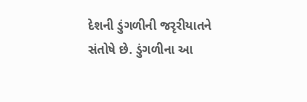દેશની ડુંગળીની જરૃરીયાતને સંતોષે છે. ડુંગળીના આ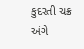કુદરતી ચક્ર અંગે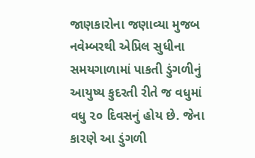જાણકારોના જણાવ્યા મુજબ નવેમ્બરથી એપ્રિલ સુધીના સમયગાળામાં પાકતી ડુંગળીનું આયુષ્ય કુદરતી રીતે જ વધુમાં વધુ ૨૦ દિવસનું હોય છે. જેના કારણે આ ડુંગળી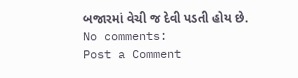બજારમાં વેચી જ દેવી પડતી હોય છે.
No comments:
Post a Comment